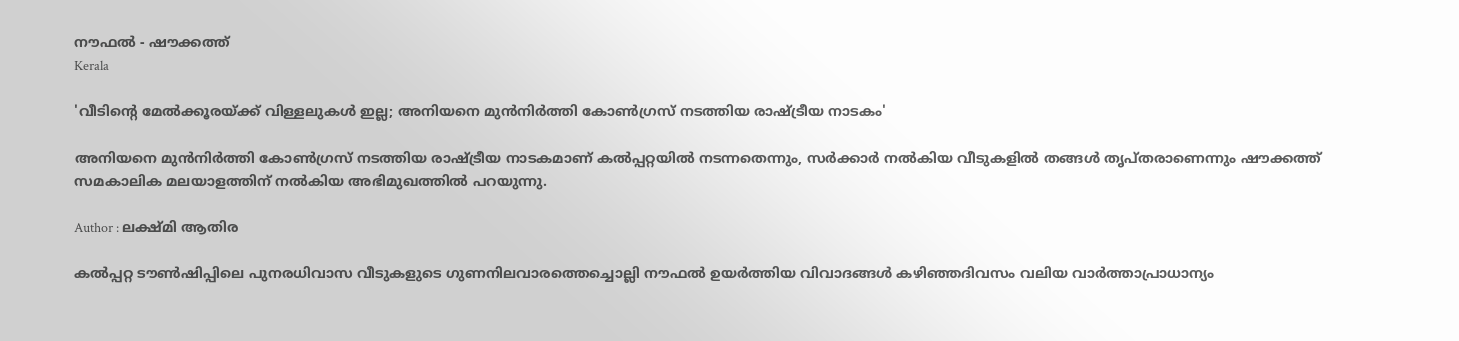നൗഫല്‍ - ഷൗക്കത്ത്‌
Kerala

'വീടിന്റെ മേൽക്കൂരയ്ക്ക് വിള്ളലുകൾ ഇല്ല; അനിയനെ മുൻനിർത്തി കോൺഗ്രസ് നടത്തിയ രാഷ്ട്രീയ നാടകം'

അനിയനെ മുൻനിർത്തി കോൺഗ്രസ് നടത്തിയ രാഷ്ട്രീയ നാടകമാണ് കൽപ്പറ്റയിൽ നടന്നതെന്നും, സർക്കാർ നൽകിയ വീടുകളിൽ തങ്ങൾ തൃപ്തരാണെന്നും ഷൗക്കത്ത് സമകാലിക മലയാളത്തിന് നല്‍കിയ അഭിമുഖത്തില്‍ പറയുന്നു.

Author : ലക്ഷ്മി ആതിര

കൽപ്പറ്റ ടൗൺഷിപ്പിലെ പുനരധിവാസ വീടുകളുടെ ഗുണനിലവാരത്തെച്ചൊല്ലി നൗഫൽ ഉയർത്തിയ വിവാദങ്ങൾ കഴിഞ്ഞദിവസം വലിയ വാർത്താപ്രാധാന്യം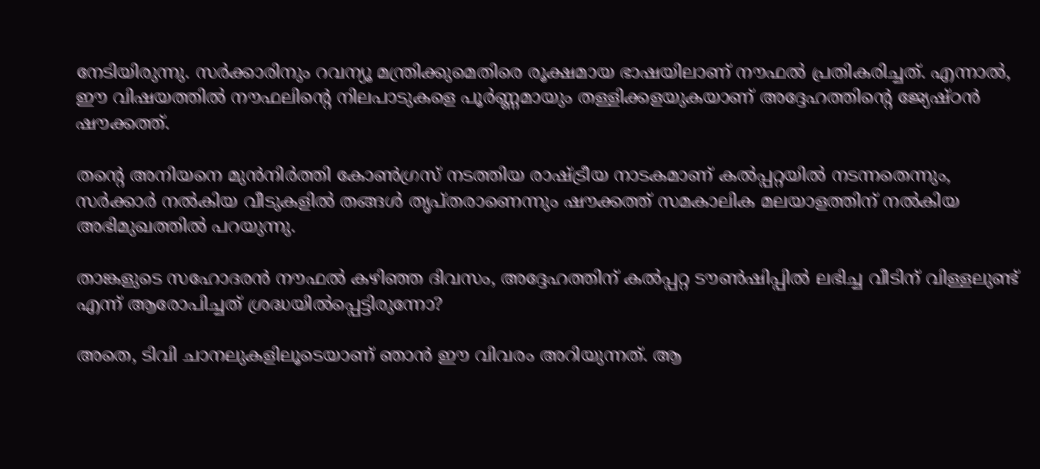നേടിയിരുന്നു. സർക്കാരിനും റവന്യൂ മന്ത്രിക്കുമെതിരെ രൂക്ഷമായ ഭാഷയിലാണ് നൗഫൽ പ്രതികരിച്ചത്. എന്നാൽ, ഈ വിഷയത്തിൽ നൗഫലിന്റെ നിലപാടുകളെ പൂർണ്ണമായും തള്ളിക്കളയുകയാണ് അദ്ദേഹത്തിന്റെ ജ്യേഷ്ഠൻ ഷൗക്കത്ത്.

തന്റെ അനിയനെ മുൻനിർത്തി കോൺഗ്രസ് നടത്തിയ രാഷ്ട്രീയ നാടകമാണ് കൽപ്പറ്റയിൽ നടന്നതെന്നും, സർക്കാർ നൽകിയ വീടുകളിൽ തങ്ങൾ തൃപ്തരാണെന്നും ഷൗക്കത്ത് സമകാലിക മലയാളത്തിന് നല്‍കിയ അഭിമുഖത്തില്‍ പറയുന്നു.

താങ്കളുടെ സഹോദരൻ നൗഫൽ കഴിഞ്ഞ ദിവസം, അദ്ദേഹത്തിന് കൽപ്പറ്റ ടൗൺഷിപ്പിൽ ലഭിച്ച വീടിന് വിള്ളലുണ്ട് എന്ന് ആരോപിച്ചത് ശ്രദ്ധയിൽപ്പെട്ടിരുന്നോ?

അതെ, ടിവി ചാനലുകളിലൂടെയാണ് ഞാൻ ഈ വിവരം അറിയുന്നത്. ആ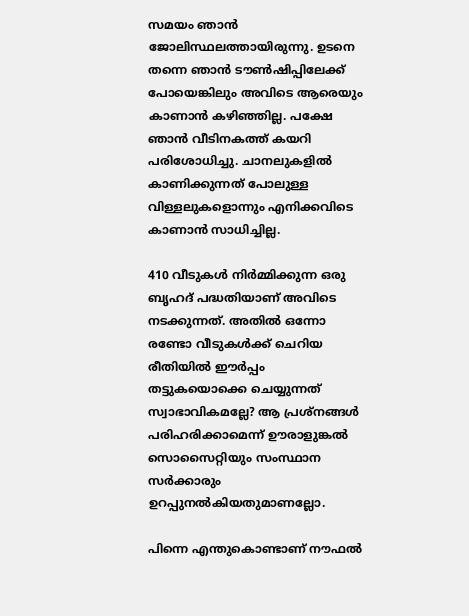സമയം ഞാൻ ജോലിസ്ഥലത്തായിരുന്നു. ഉടനെ തന്നെ ഞാൻ ടൗൺഷിപ്പിലേക്ക് പോയെങ്കിലും അവിടെ ആരെയും കാണാൻ കഴിഞ്ഞില്ല. പക്ഷേ ഞാൻ വീടിനകത്ത് കയറി പരിശോധിച്ചു. ചാനലുകളിൽ കാണിക്കുന്നത് പോലുള്ള വിള്ളലുകളൊന്നും എനിക്കവിടെ കാണാൻ സാധിച്ചില്ല.

410 വീടുകൾ നിർമ്മിക്കുന്ന ഒരു ബൃഹദ് പദ്ധതിയാണ് അവിടെ നടക്കുന്നത്. അതിൽ ഒന്നോ രണ്ടോ വീടുകൾക്ക് ചെറിയ രീതിയിൽ ഈർപ്പം തട്ടുകയൊക്കെ ചെയ്യുന്നത് സ്വാഭാവികമല്ലേ? ആ പ്രശ്നങ്ങൾ പരിഹരിക്കാമെന്ന് ഊരാളുങ്കൽ സൊസൈറ്റിയും സംസ്ഥാന സർക്കാരും ഉറപ്പുനൽകിയതുമാണല്ലോ.

പിന്നെ എന്തുകൊണ്ടാണ് നൗഫൽ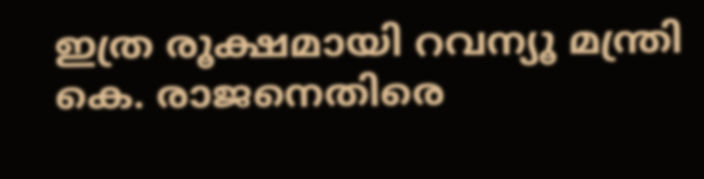ഇത്ര രൂക്ഷമായി റവന്യൂ മന്ത്രി കെ. രാജനെതിരെ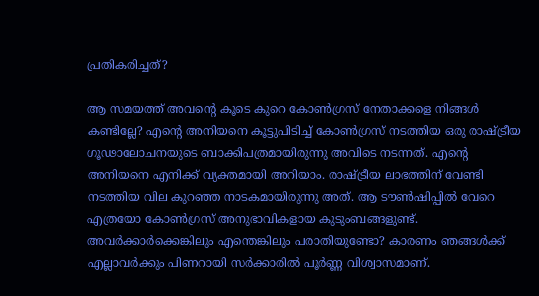പ്രതികരിച്ചത്?

ആ സമയത്ത് അവന്റെ കൂടെ കുറെ കോൺഗ്രസ് നേതാക്കളെ നിങ്ങൾ കണ്ടില്ലേ? എന്റെ അനിയനെ കൂട്ടുപിടിച്ച് കോൺഗ്രസ് നടത്തിയ ഒരു രാഷ്ട്രീയ ഗൂഢാലോചനയുടെ ബാക്കിപത്രമായിരുന്നു അവിടെ നടന്നത്. എന്റെ അനിയനെ എനിക്ക് വ്യക്തമായി അറിയാം. രാഷ്ട്രീയ ലാഭത്തിന് വേണ്ടി നടത്തിയ വില കുറഞ്ഞ നാടകമായിരുന്നു അത്. ആ ടൗൺഷിപ്പിൽ വേറെ എത്രയോ കോൺഗ്രസ് അനുഭാവികളായ കുടുംബങ്ങളുണ്ട്. അവർക്കാർക്കെങ്കിലും എന്തെങ്കിലും പരാതിയുണ്ടോ? കാരണം ഞങ്ങൾക്ക് എല്ലാവർക്കും പിണറായി സർക്കാരിൽ പൂർണ്ണ വിശ്വാസമാണ്.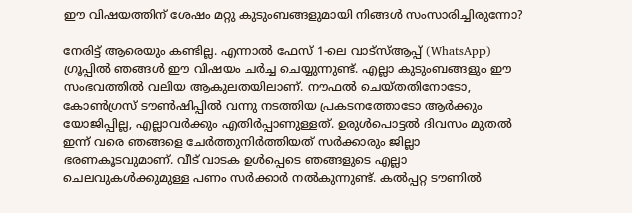ഈ വിഷയത്തിന് ശേഷം മറ്റു കുടുംബങ്ങളുമായി നിങ്ങൾ സംസാരിച്ചിരുന്നോ?

നേരിട്ട് ആരെയും കണ്ടില്ല. എന്നാൽ ഫേസ് 1-ലെ വാട്സ്ആപ്പ് (WhatsApp) ഗ്രൂപ്പിൽ ഞങ്ങൾ ഈ വിഷയം ചർച്ച ചെയ്യുന്നുണ്ട്. എല്ലാ കുടുംബങ്ങളും ഈ സംഭവത്തിൽ വലിയ ആകുലതയിലാണ്. നൗഫൽ ചെയ്തതിനോടോ, കോൺഗ്രസ് ടൗൺഷിപ്പിൽ വന്നു നടത്തിയ പ്രകടനത്തോടോ ആർക്കും യോജിപ്പില്ല, എല്ലാവർക്കും എതിർപ്പാണുള്ളത്. ഉരുൾപൊട്ടൽ ദിവസം മുതൽ ഇന്ന് വരെ ഞങ്ങളെ ചേർത്തുനിർത്തിയത് സർക്കാരും ജില്ലാ ഭരണകൂടവുമാണ്. വീട് വാടക ഉൾപ്പെടെ ഞങ്ങളുടെ എല്ലാ ചെലവുകൾക്കുമുള്ള പണം സർക്കാർ നൽകുന്നുണ്ട്. കൽപ്പറ്റ ടൗണിൽ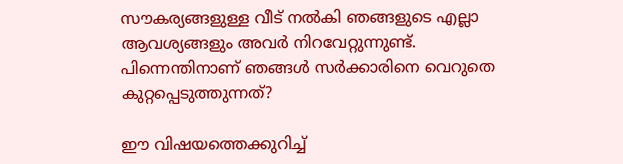സൗകര്യങ്ങളുള്ള വീട് നൽകി ഞങ്ങളുടെ എല്ലാ ആവശ്യങ്ങളും അവർ നിറവേറ്റുന്നുണ്ട്. പിന്നെന്തിനാണ് ഞങ്ങൾ സർക്കാരിനെ വെറുതെ കുറ്റപ്പെടുത്തുന്നത്?

ഈ വിഷയത്തെക്കുറിച്ച്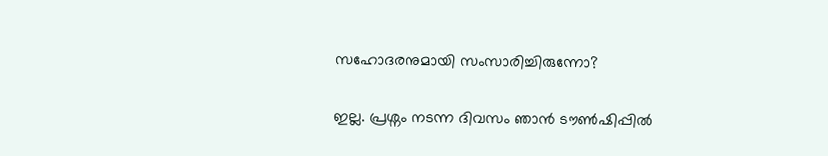സഹോദരനുമായി സംസാരിച്ചിരുന്നോ?

ഇല്ല. പ്രശ്നം നടന്ന ദിവസം ഞാൻ ടൗൺഷിപ്പിൽ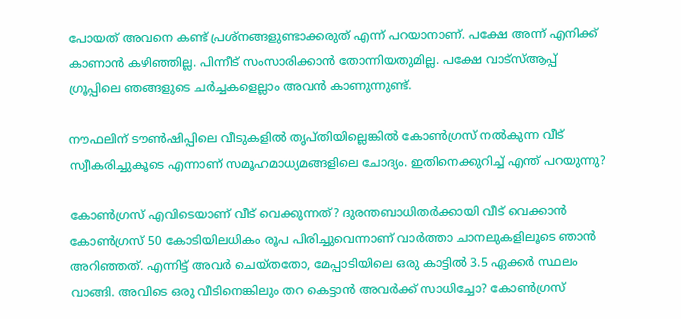പോയത് അവനെ കണ്ട് പ്രശ്നങ്ങളുണ്ടാക്കരുത് എന്ന് പറയാനാണ്. പക്ഷേ അന്ന് എനിക്ക് കാണാൻ കഴിഞ്ഞില്ല. പിന്നീട് സംസാരിക്കാൻ തോന്നിയതുമില്ല. പക്ഷേ വാട്സ്ആപ്പ് ഗ്രൂപ്പിലെ ഞങ്ങളുടെ ചർച്ചകളെല്ലാം അവൻ കാണുന്നുണ്ട്.

നൗഫലിന് ടൗൺഷിപ്പിലെ വീടുകളിൽ തൃപ്തിയില്ലെങ്കിൽ കോൺഗ്രസ് നൽകുന്ന വീട് സ്വീകരിച്ചുകൂടെ എന്നാണ് സമൂഹമാധ്യമങ്ങളിലെ ചോദ്യം. ഇതിനെക്കുറിച്ച് എന്ത് പറയുന്നു?

കോൺഗ്രസ് എവിടെയാണ് വീട് വെക്കുന്നത്? ദുരന്തബാധിതർക്കായി വീട് വെക്കാൻ കോൺഗ്രസ് 50 കോടിയിലധികം രൂപ പിരിച്ചുവെന്നാണ് വാർത്താ ചാനലുകളിലൂടെ ഞാൻ അറിഞ്ഞത്. എന്നിട്ട് അവർ ചെയ്തതോ, മേപ്പാടിയിലെ ഒരു കാട്ടിൽ 3.5 ഏക്കർ സ്ഥലം വാങ്ങി. അവിടെ ഒരു വീടിനെങ്കിലും തറ കെട്ടാൻ അവർക്ക് സാധിച്ചോ? കോൺഗ്രസ്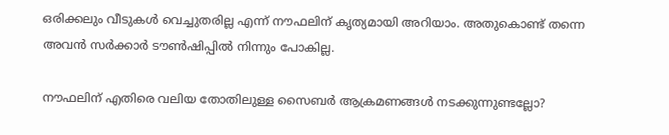ഒരിക്കലും വീടുകൾ വെച്ചുതരില്ല എന്ന് നൗഫലിന് കൃത്യമായി അറിയാം. അതുകൊണ്ട് തന്നെ അവൻ സർക്കാർ ടൗൺഷിപ്പിൽ നിന്നും പോകില്ല.

നൗഫലിന് എതിരെ വലിയ തോതിലുള്ള സൈബർ ആക്രമണങ്ങൾ നടക്കുന്നുണ്ടല്ലോ?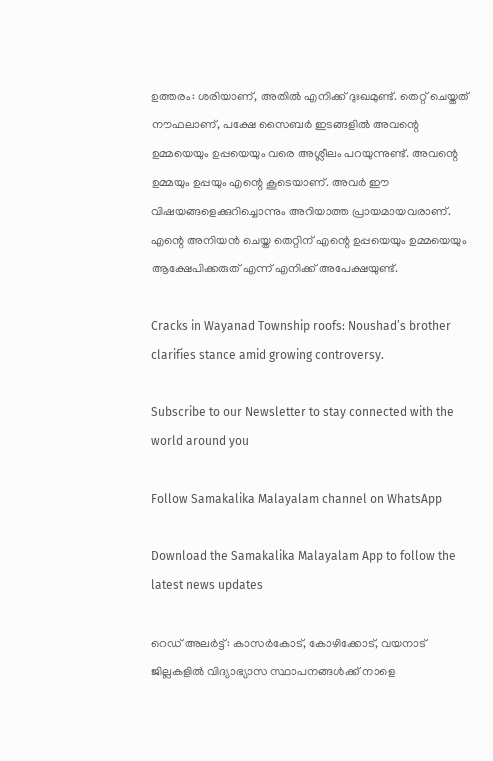ഉത്തരം: ശരിയാണ്, അതിൽ എനിക്ക് ദുഃഖമുണ്ട്. തെറ്റ് ചെയ്തത് നൗഫലാണ്, പക്ഷേ സൈബർ ഇടങ്ങളിൽ അവന്റെ ഉമ്മയെയും ഉപ്പയെയും വരെ അശ്ലീലം പറയുന്നുണ്ട്. അവന്റെ ഉമ്മയും ഉപ്പയും എന്റെ കൂടെയാണ്. അവർ ഈ വിഷയങ്ങളെക്കുറിച്ചൊന്നും അറിയാത്ത പ്രായമായവരാണ്. എന്റെ അനിയൻ ചെയ്ത തെറ്റിന് എന്റെ ഉപ്പയെയും ഉമ്മയെയും ആക്ഷേപിക്കരുത് എന്ന് എനിക്ക് അപേക്ഷയുണ്ട്.

Cracks in Wayanad Township roofs: Noushad’s brother clarifies stance amid growing controversy.

Subscribe to our Newsletter to stay connected with the world around you

Follow Samakalika Malayalam channel on WhatsApp

Download the Samakalika Malayalam App to follow the latest news updates

റെഡ് അലര്‍ട്ട്: കാസര്‍കോട്, കോഴിക്കോട്, വയനാട് ജില്ലകളില്‍ വിദ്യാഭ്യാസ സ്ഥാപനങ്ങള്‍ക്ക് നാളെ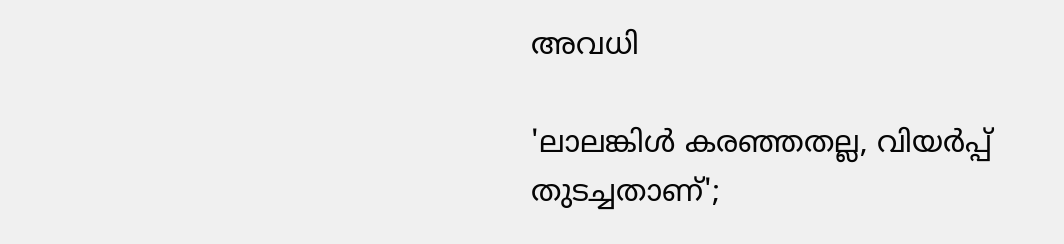അവധി

'ലാലങ്കിള്‍ കരഞ്ഞതല്ല, വിയര്‍പ്പ് തുടച്ചതാണ്';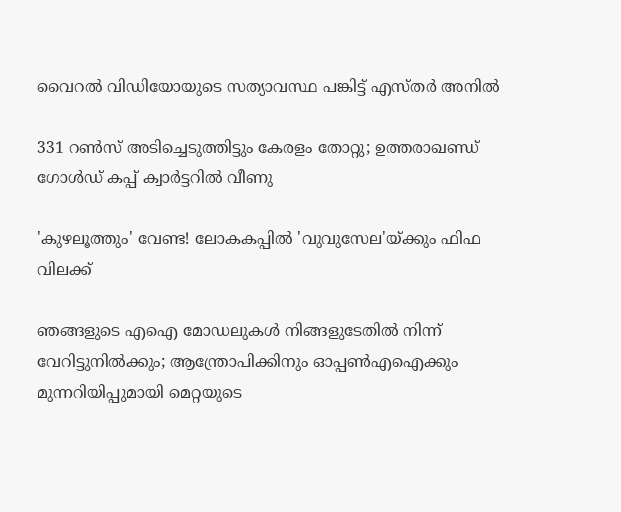വൈറല്‍ വിഡിയോയുടെ സത്യാവസ്ഥ പങ്കിട്ട് എസ്തര്‍ അനില്‍

331 റൺസ് അടിച്ചെടുത്തിട്ടും കേരളം തോറ്റു; ഉത്തരാഖണ്ഡ് ഗോൾഡ് കപ്പ് ക്വാർട്ടറിൽ വീണു

'കുഴലൂത്തും' വേണ്ട! ലോകകപ്പിൽ 'വുവുസേല'യ്ക്കും ഫിഫ വിലക്ക്

ഞങ്ങളുടെ എഐ മോഡലുകൾ നിങ്ങളുടേതിൽ നിന്ന് വേറിട്ടുനിൽക്കും; ആന്ത്രോപിക്കിനും ഓപ്പൺഎഐക്കും മുന്നറിയിപ്പുമായി മെറ്റയുടെ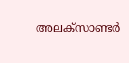അലക്സാണ്ടർ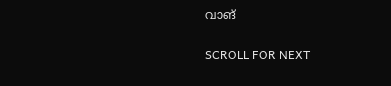വാങ്

SCROLL FOR NEXT